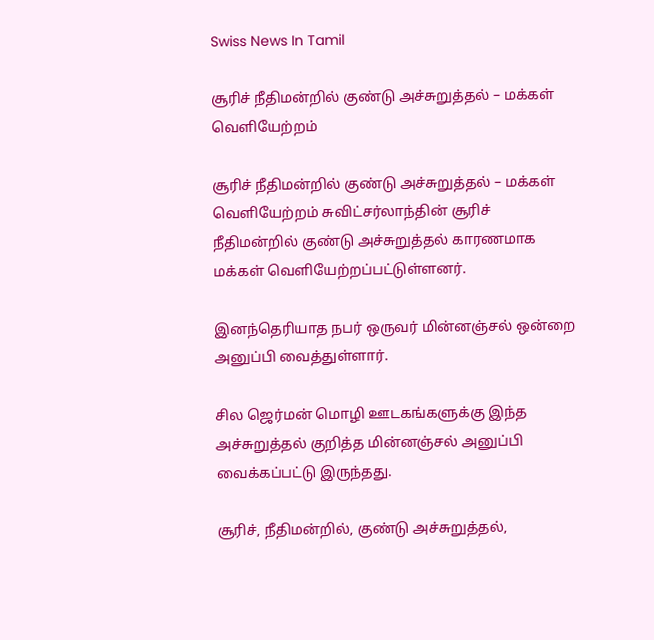Swiss News In Tamil

சூரிச் நீதிமன்றில் குண்டு அச்சுறுத்தல் – மக்கள் வெளியேற்றம்

சூரிச் நீதிமன்றில் குண்டு அச்சுறுத்தல் – மக்கள் வெளியேற்றம் சுவிட்சர்லாந்தின் சூரிச் நீதிமன்றில் குண்டு அச்சுறுத்தல் காரணமாக மக்கள் வெளியேற்றப்பட்டுள்ளனர்.

இனந்தெரியாத நபர் ஒருவர் மின்னஞ்சல் ஒன்றை அனுப்பி வைத்துள்ளார்.

சில ஜெர்மன் மொழி ஊடகங்களுக்கு இந்த அச்சுறுத்தல் குறித்த மின்னஞ்சல் அனுப்பி வைக்கப்பட்டு இருந்தது.

சூரிச், நீதிமன்றில், குண்டு அச்சுறுத்தல்,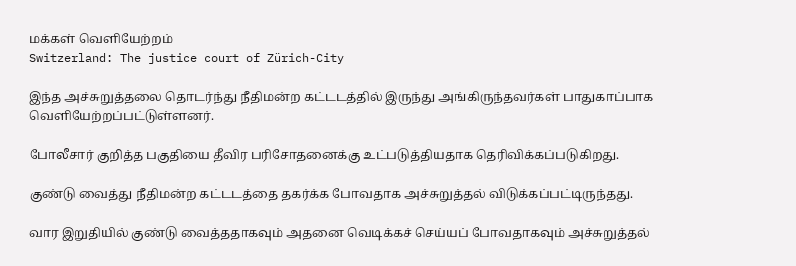மக்கள் வெளியேற்றம்
Switzerland: The justice court of Zürich-City

இந்த அச்சுறுத்தலை தொடர்ந்து நீதிமன்ற கட்டடத்தில் இருந்து அங்கிருந்தவர்கள் பாதுகாப்பாக வெளியேற்றப்பட்டுள்ளனர்.

போலீசார் குறித்த பகுதியை தீவிர பரிசோதனைக்கு உட்படுத்தியதாக தெரிவிக்கப்படுகிறது.

குண்டு வைத்து நீதிமன்ற கட்டடத்தை தகர்க்க போவதாக அச்சுறுத்தல் விடுக்கப்பட்டிருந்தது.

வார இறுதியில் குண்டு வைத்ததாகவும் அதனை வெடிக்கச் செய்யப் போவதாகவும் அச்சுறுத்தல்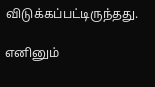விடுக்கப்பட்டிருந்தது.

எனினும்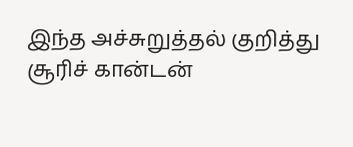இந்த அச்சுறுத்தல் குறித்து சூரிச் கான்டன்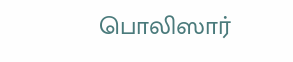பொலிஸார்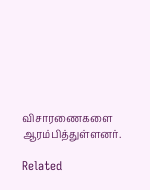விசாரணைகளை ஆரம்பித்துள்ளனர்.

Related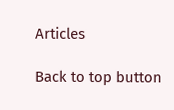Articles

Back to top button